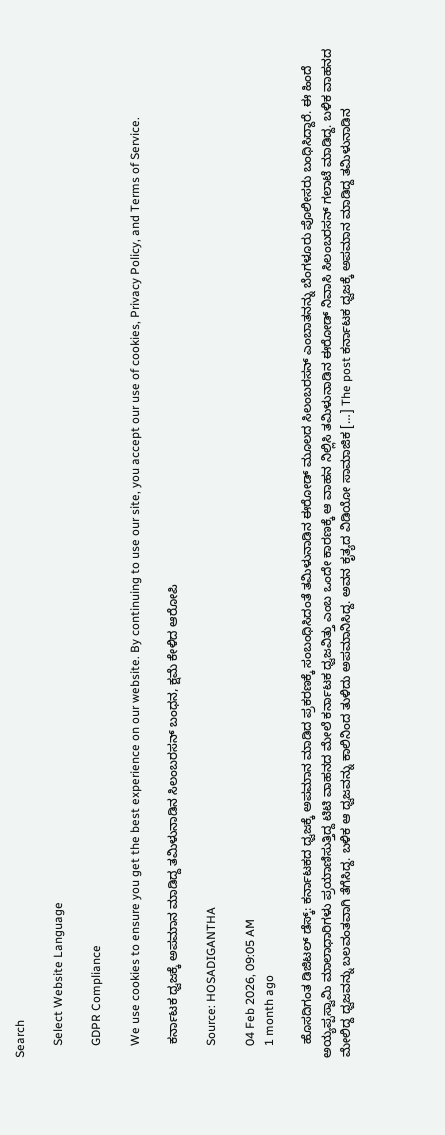Search

    Select Website Language

    GDPR Compliance

    We use cookies to ensure you get the best experience on our website. By continuing to use our site, you accept our use of cookies, Privacy Policy, and Terms of Service.

    ಕರ್ನಾಟಕ ಧ್ವಜಕ್ಕೆ ಅಪಮಾನ ಮಾಡಿದ್ದ ತಮಿಳುನಾಡಿನ ಸಿಲಂಬರಸನ್ ಬಂಧನ, ಕ್ಷಮೆ ಕೇಳಿದ ಆರೋಪಿ

    Source: HOSADIGANTHA

    04 Feb 2026, 09:05 AM
    1 month ago

    ಹೊಸದಿಗಂತ ಡಿಜಿಟಲ್‌ ಡೆಸ್ಕ್‌: ಕರ್ನಾಟಕದ ಧ್ವಜಕ್ಕೆ ಅಪಮಾನ ಮಾಡಿದ ಪ್ರಕರಣಕ್ಕೆ ಸಂಬಂಧಿಸಿದಂತೆ ತಮಿಳುನಾಡಿನ ಈರೋಡ್ ಮೂಲದ ಸಿಲಂಬರಸನ್ ಎಂಬಾತನನ್ನು ಬೆಂಗಳೂರು ಪೊಲೀಸರು ಬಂಧಿಸಿದ್ದಾರೆ. ಈ ಹಿಂದೆ ಅಯ್ಯಪ್ಪಸ್ವಾಮಿ ಮಾಲಾಧಾರಿಗಳು ಪ್ರಯಾಣಿಸುತ್ತಿದ್ದ ಟಿಟಿ ವಾಹನದ ಮೇಲೆ ಕರ್ನಾಟಕ ಧ್ವಜವಿತ್ತು ಎಂಬ ಒಂದೇ ಕಾರಣಕ್ಕೆ ಆ ವಾಹನ ನಿಲ್ಲಿಸಿ ತಮಿಳುನಾಡಿನ ಈರೋಡ್ ನಿವಾಸಿ ಸಿಲಂಬರಸನ್ ಗಲಾಟೆ ಮಾಡಿದ್ದ. ಬಳಿಕ ವಾಹನದ ಮೇಲಿದ್ದ ಧ್ವಜವನ್ನು ಬಲವಂತವಾಗಿ ತೆಗೆಸಿದ್ದ. ಬಳಿಕ ಆ ಧ್ವಜವನ್ನು ಕಾಲಿನಿಂದ ತುಳಿದು ಅಪಮಾನಿಸಿದ್ದ. ಅವನ ಕೃತ್ಯದ ವಿಡಿಯೋ ಸಾಮಾಜಿಕ […] The post ಕರ್ನಾಟಕ ಧ್ವಜಕ್ಕೆ ಅಪಮಾನ ಮಾಡಿದ್ದ ತಮಿಳುನಾಡಿನ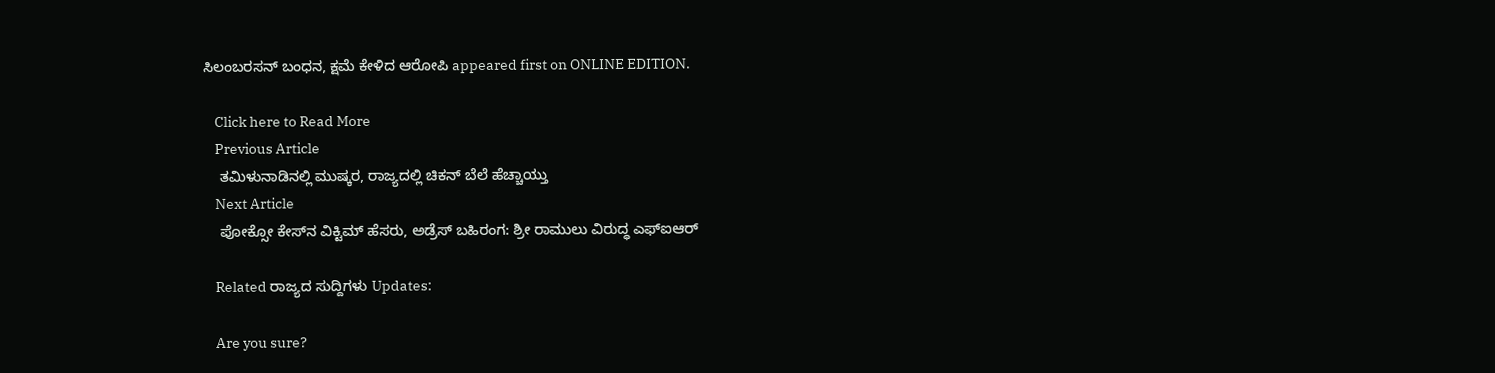ಸಿಲಂಬರಸನ್ ಬಂಧನ, ಕ್ಷಮೆ ಕೇಳಿದ ಆರೋಪಿ appeared first on ONLINE EDITION.

    Click here to Read More
    Previous Article
    ತಮಿಳುನಾಡಿನಲ್ಲಿ ಮುಷ್ಕರ, ರಾಜ್ಯದಲ್ಲಿ ಚಿಕನ್ ಬೆಲೆ ಹೆಚ್ಚಾಯ್ತು
    Next Article
    ಪೋಕ್ಸೋ ಕೇಸ್‌ನ ವಿಕ್ಟಿಮ್‌ ಹೆಸರು, ಅಡ್ರೆಸ್‌ ಬಹಿರಂಗ: ಶ್ರೀ ರಾಮುಲು ವಿರುದ್ಧ ಎಫ್‌ಐಆರ್‌

    Related ರಾಜ್ಯದ ಸುದ್ದಿಗಳು Updates:

    Are you sure?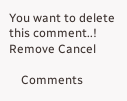You want to delete this comment..! Remove Cancel

    Comments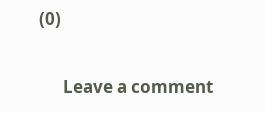(0)

      Leave a comment